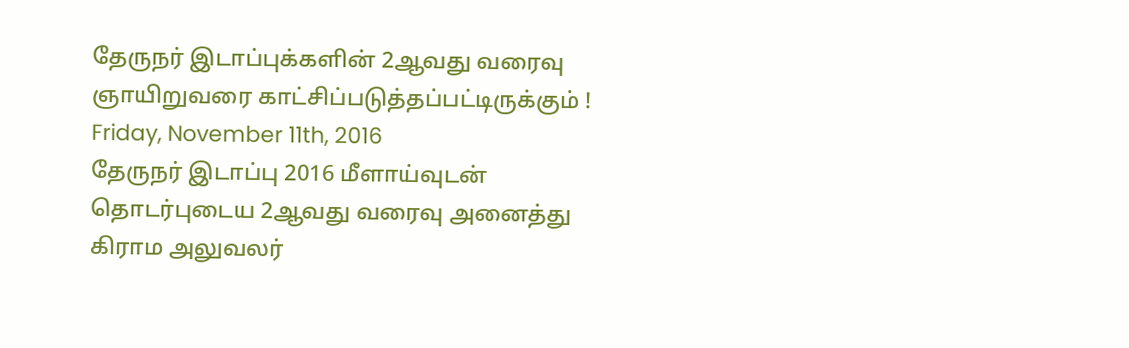தேருநர் இடாப்புக்களின் 2ஆவது வரைவு ஞாயிறுவரை காட்சிப்படுத்தப்பட்டிருக்கும் !
Friday, November 11th, 2016
தேருநர் இடாப்பு 2016 மீளாய்வுடன் தொடர்புடைய 2ஆவது வரைவு அனைத்து கிராம அலுவலர்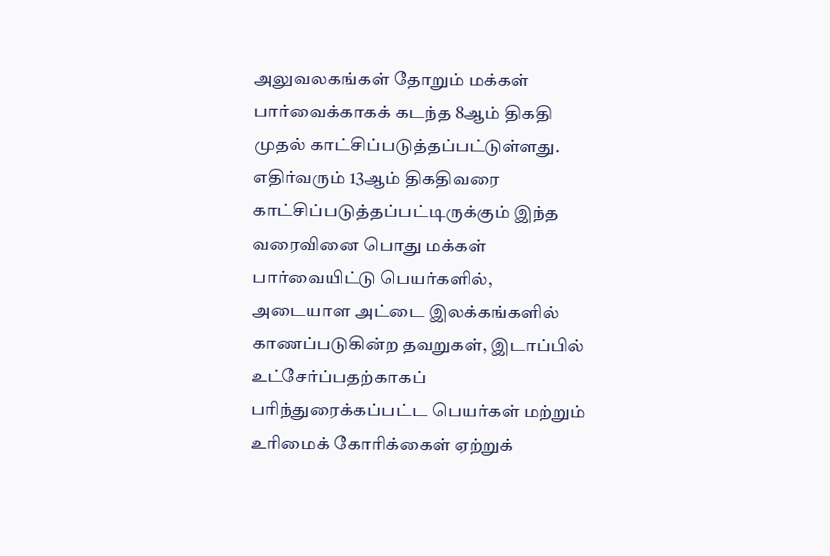அலுவலகங்கள் தோறும் மக்கள் பார்வைக்காகக் கடந்த 8ஆம் திகதி முதல் காட்சிப்படுத்தப்பட்டுள்ளது.
எதிர்வரும் 13ஆம் திகதிவரை காட்சிப்படுத்தப்பட்டிருக்கும் இந்த வரைவினை பொது மக்கள் பார்வையிட்டு பெயர்களில், அடையாள அட்டை இலக்கங்களில் காணப்படுகின்ற தவறுகள், இடாப்பில் உட்சேர்ப்பதற்காகப் பரிந்துரைக்கப்பட்ட பெயர்கள் மற்றும் உரிமைக் கோரிக்கைள் ஏற்றுக்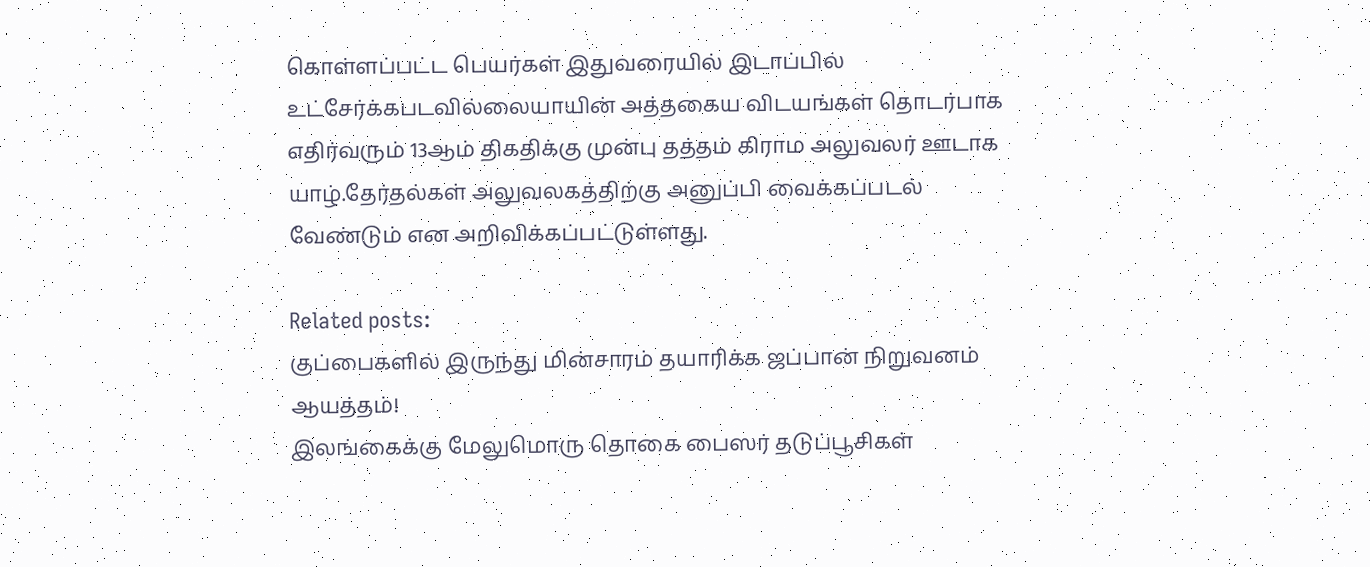கொள்ளப்பட்ட பெயர்கள் இதுவரையில் இடாப்பில் உட்சேர்க்கபடவில்லையாயின் அத்தகைய விடயங்கள் தொடர்பாக எதிர்வரும் 13ஆம் திகதிக்கு முன்பு தத்தம் கிராம அலுவலர் ஊடாக யாழ்.தேர்தல்கள் அலுவலகத்திற்கு அனுப்பி வைக்கப்படல் வேண்டும் என அறிவிக்கப்பட்டுள்ளது.

Related posts:
குப்பைகளில் இருந்து மின்சாரம் தயாரிக்க ஜப்பான் நிறுவனம் ஆயத்தம்!
இலங்கைக்கு மேலுமொரு தொகை பைஸர் தடுப்பூசிகள்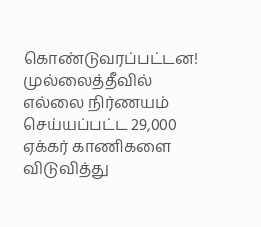கொண்டுவரப்பட்டன!
முல்லைத்தீவில் எல்லை நிர்ணயம் செய்யப்பட்ட 29,000 ஏக்கர் காணிகளை விடுவித்து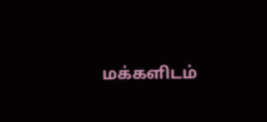மக்களிடம்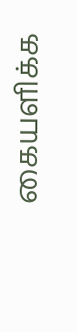கையளிக்க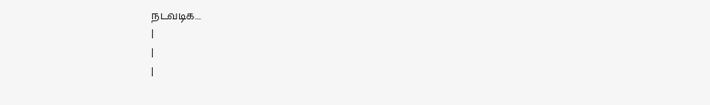நடவடிக...
|
|
|